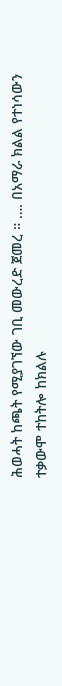ሕወሓት ከጫት የሚያገኘው ገቢ መውረድ ጀመረ ። …. በአማራ ክልል የተነሳውን ተቃውሞ ተከትሎ ከክልሉ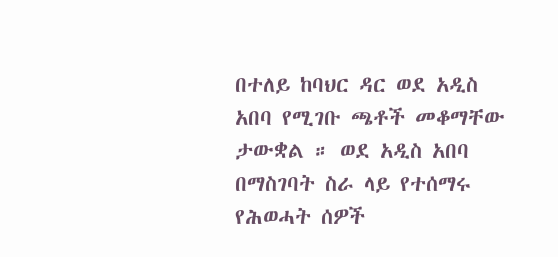በተለይ ከባህር ዳር ወደ አዲስ አበባ የሚገቡ ጫቶች መቆማቸው ታውቋል ። ወደ አዲስ አበባ በማስገባት ስራ ላይ የተሰማሩ የሕወሓት ሰዎች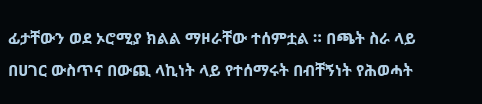ፊታቸውን ወደ ኦሮሚያ ክልል ማዞራቸው ተሰምቷል ። በጫት ስራ ላይ በሀገር ውስጥና በውጪ ላኪነት ላይ የተሰማሩት በብቸኝነት የሕወሓት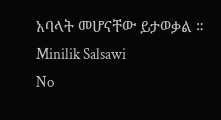አባላት መሆናቸው ይታወቃል ። Minilik Salsawi
No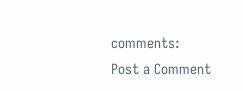comments:
Post a Comment